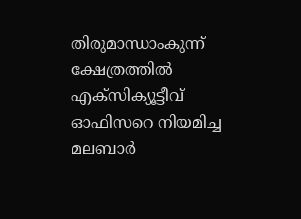തിരുമാന്ധാംകുന്ന് ക്ഷേത്രത്തിൽ എക്സിക്യൂട്ടീവ് ഓഫിസറെ നിയമിച്ച മലബാർ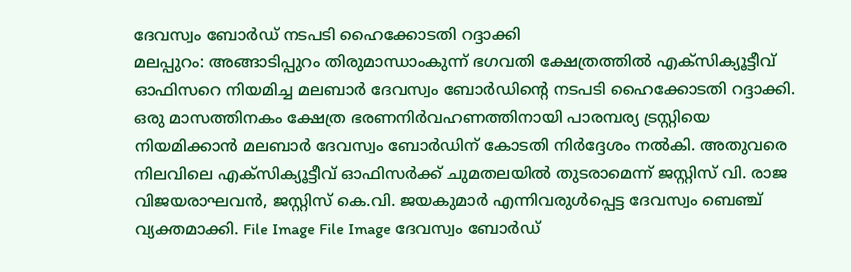ദേവസ്വം ബോർഡ് നടപടി ഹൈക്കോടതി റദ്ദാക്കി
മലപ്പുറം: അങ്ങാടിപ്പുറം തിരുമാന്ധാംകുന്ന് ഭഗവതി ക്ഷേത്രത്തിൽ എക്സിക്യൂട്ടീവ് ഓഫിസറെ നിയമിച്ച മലബാർ ദേവസ്വം ബോർഡിന്റെ നടപടി ഹൈക്കോടതി റദ്ദാക്കി. ഒരു മാസത്തിനകം ക്ഷേത്ര ഭരണനിർവഹണത്തിനായി പാരമ്പര്യ ട്രസ്റ്റിയെ നിയമിക്കാൻ മലബാർ ദേവസ്വം ബോർഡിന് കോടതി നിർദ്ദേശം നൽകി. അതുവരെ നിലവിലെ എക്സിക്യൂട്ടീവ് ഓഫിസർക്ക് ചുമതലയിൽ തുടരാമെന്ന് ജസ്റ്റിസ് വി. രാജ വിജയരാഘവൻ, ജസ്റ്റിസ് കെ.വി. ജയകുമാർ എന്നിവരുൾപ്പെട്ട ദേവസ്വം ബെഞ്ച് വ്യക്തമാക്കി. File Image File Image ദേവസ്വം ബോർഡ്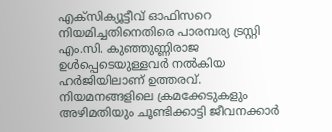എക്സിക്യൂട്ടീവ് ഓഫിസറെ നിയമിച്ചതിനെതിരെ പാരമ്പര്യ ട്രസ്റ്റി എം.സി. കുഞ്ഞുണ്ണിരാജ ഉൾപ്പെടെയുള്ളവർ നൽകിയ ഹർജിയിലാണ് ഉത്തരവ്. നിയമനങ്ങളിലെ ക്രമക്കേടുകളും അഴിമതിയും ചൂണ്ടിക്കാട്ടി ജീവനക്കാർ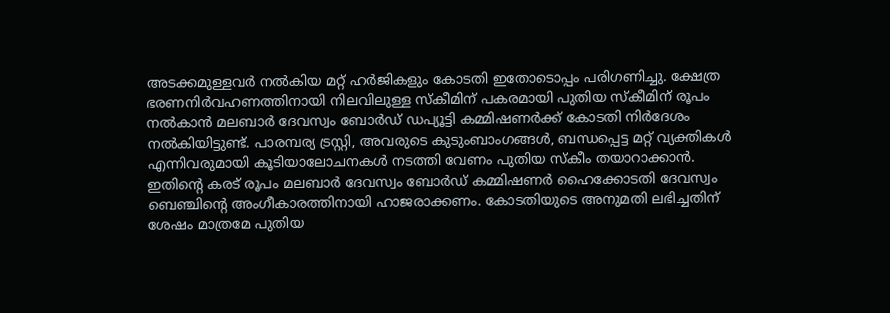അടക്കമുള്ളവർ നൽകിയ മറ്റ് ഹർജികളും കോടതി ഇതോടൊപ്പം പരിഗണിച്ചു. ക്ഷേത്ര ഭരണനിർവഹണത്തിനായി നിലവിലുള്ള സ്കീമിന് പകരമായി പുതിയ സ്കീമിന് രൂപം നൽകാൻ മലബാർ ദേവസ്വം ബോർഡ് ഡപ്യൂട്ടി കമ്മിഷണർക്ക് കോടതി നിർദേശം നൽകിയിട്ടുണ്ട്. പാരമ്പര്യ ട്രസ്റ്റി, അവരുടെ കുടുംബാംഗങ്ങൾ, ബന്ധപ്പെട്ട മറ്റ് വ്യക്തികൾ എന്നിവരുമായി കൂടിയാലോചനകൾ നടത്തി വേണം പുതിയ സ്കീം തയാറാക്കാൻ. ഇതിന്റെ കരട് രൂപം മലബാർ ദേവസ്വം ബോർഡ് കമ്മിഷണർ ഹൈക്കോടതി ദേവസ്വം ബെഞ്ചിന്റെ അംഗീകാരത്തിനായി ഹാജരാക്കണം. കോടതിയുടെ അനുമതി ലഭിച്ചതിന് ശേഷം മാത്രമേ പുതിയ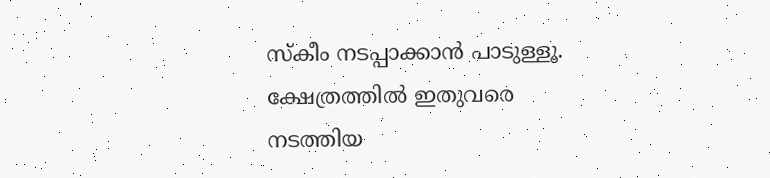സ്കീം നടപ്പാക്കാൻ പാടുള്ളൂ.
ക്ഷേത്രത്തിൽ ഇതുവരെ നടത്തിയ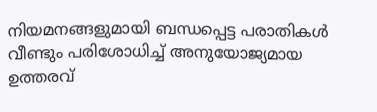നിയമനങ്ങളുമായി ബന്ധപ്പെട്ട പരാതികൾ വീണ്ടും പരിശോധിച്ച് അനുയോജ്യമായ ഉത്തരവ്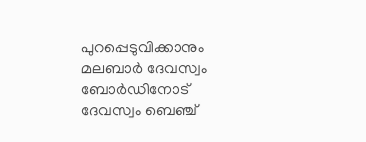പുറപ്പെടുവിക്കാനും മലബാർ ദേവസ്വം ബോർഡിനോട് ദേവസ്വം ബെഞ്ച്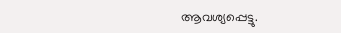ആവശ്യപ്പെട്ടു.